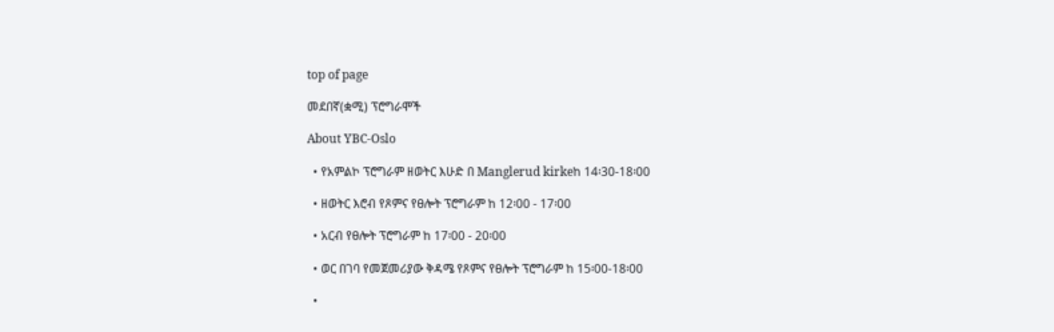top of page

መደበኛ(ቋሚ) ፕሮግራሞች

About YBC-Oslo

  • የአምልኮ ፕሮግራም ዘወትር እሁድ በ Manglerud kirkeከ 14፡30-18፡00

  • ዘወትር እሮብ የጾምና የፀሎት ፕሮግራም ከ 12፡00 - 17፡00

  • አርብ የፀሎት ፕሮግራም ከ 17፡00 - 20፡00

  • ወር በገባ የመጀመሪያው ቅዳሜ የጾምና የፀሎት ፕሮግራም ከ 15፡00-18፡00

  •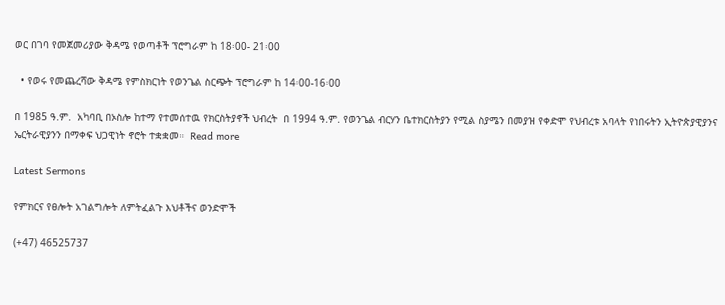ወር በገባ የመጀመሪያው ቅዳሜ የወጣቶች ፕሮግራም ከ 18፡00- 21፡00

  • የወሩ የመጨረሻው ቅዳሜ የምስክርነት የወንጌል ስርጭት ፕሮግራም ከ 14፡00-16፡00

በ 1985 ዓ.ም.  አካባቢ በኦስሎ ከተማ የተመሰተዉ የክርስትያኖች ህብረት  በ 1994 ዓ.ም. የወንጌል ብርሃን ቤተክርስትያን የሚል ስያሜን በመያዝ የቀድሞ የህብረቱ አባላት የነበሩትን ኢትዮጵያዊያንና ኤርትራዊያንን በማቀፍ ህጋዊነት ኖሮት ተቋቋመ።  Read more

Latest Sermons

የምክርና የፀሎት አገልግሎት ለምትፈልጉ እህቶችና ወንድሞች

(+47) 46525737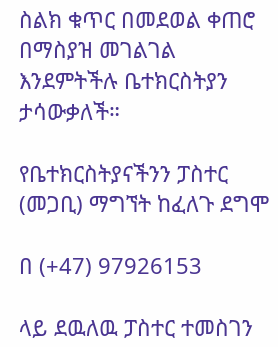ስልክ ቁጥር በመደወል ቀጠሮ በማስያዝ መገልገል እንደምትችሉ ቤተክርስትያን ታሳውቃለች።

የቤተክርስትያናችንን ፓስተር (መጋቢ) ማግኘት ከፈለጉ ደግሞ

በ (+47) 97926153

ላይ ደዉለዉ ፓስተር ተመስገን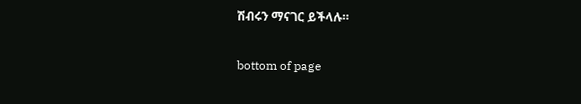ሽብሩን ማናገር ይችላሉ።

bottom of page